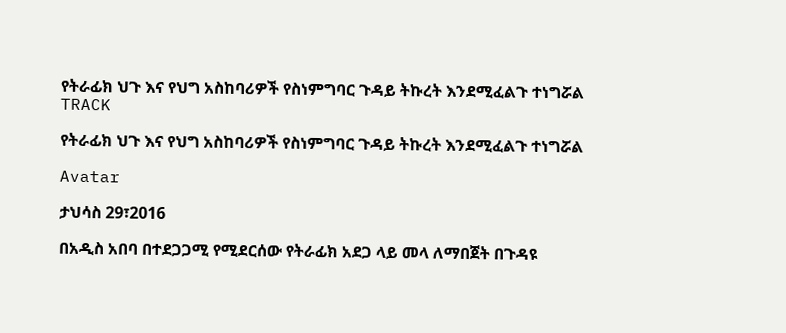የትራፊክ ህጉ እና የህግ አስከባሪዎች የስነምግባር ጉዳይ ትኩረት እንደሚፈልጉ ተነግሯል
TRACK

የትራፊክ ህጉ እና የህግ አስከባሪዎች የስነምግባር ጉዳይ ትኩረት እንደሚፈልጉ ተነግሯል

Avatar

ታህሳስ 29፣2016

በአዲስ አበባ በተደጋጋሚ የሚደርሰው የትራፊክ አደጋ ላይ መላ ለማበጀት በጉዳዩ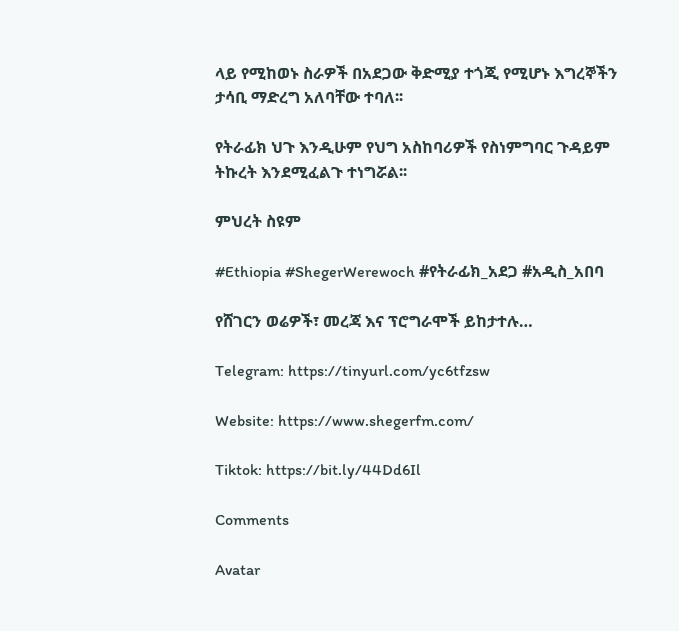ላይ የሚከወኑ ስራዎች በአደጋው ቅድሚያ ተጎጂ የሚሆኑ እግረኞችን ታሳቢ ማድረግ አለባቸው ተባለ፡፡

የትራፊክ ህጉ እንዲሁም የህግ አስከባሪዎች የስነምግባር ጉዳይም ትኩረት እንደሚፈልጉ ተነግሯል፡፡

ምህረት ስዩም

#Ethiopia #ShegerWerewoch #የትራፊክ_አደጋ #አዲስ_አበባ

የሸገርን ወሬዎች፣ መረጃ እና ፕሮግራሞች ይከታተሉ…

Telegram: https://tinyurl.com/yc6tfzsw

Website: https://www.shegerfm.com/

Tiktok: https://bit.ly/44Dd6Il

Comments

Avatar